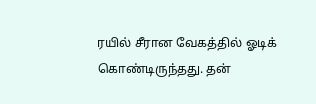ரயில் சீரான வேகத்தில் ஓடிக் கொண்டிருந்தது. தன்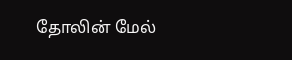தோலின் மேல்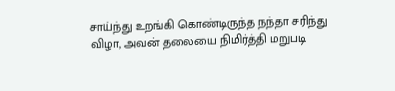சாய்ந்து உறங்கி கொண்டிருந்த நந்தா சரிந்து விழா, அவன் தலையை நிமிர்த்தி மறுபடி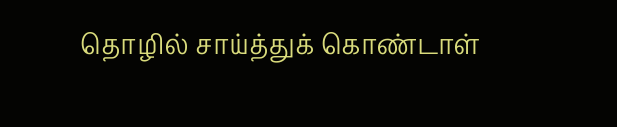தொழில் சாய்த்துக் கொண்டாள்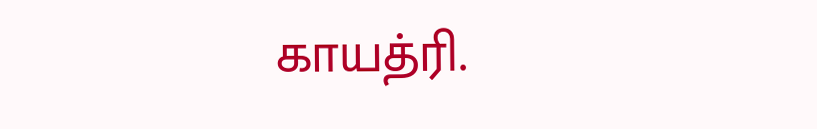காயத்ரி.